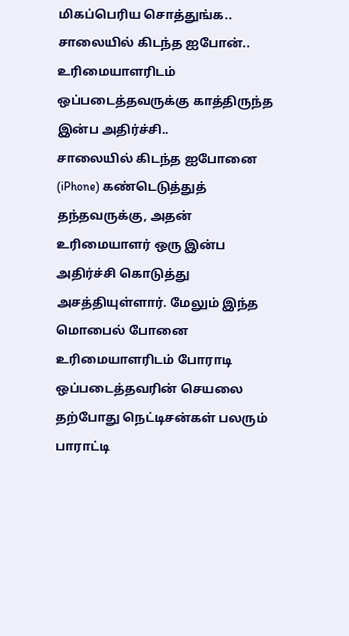மிகப்பெரிய சொத்துங்க.. சாலையில் கிடந்த ஐபோன்.. உரிமையாளரிடம் ஒப்படைத்தவருக்கு காத்திருந்த இன்ப அதிர்ச்சி..
சாலையில் கிடந்த ஐபோனை (iPhone) கண்டெடுத்துத் தந்தவருக்கு, அதன் உரிமையாளர் ஒரு இன்ப அதிர்ச்சி கொடுத்து அசத்தியுள்ளார். மேலும் இந்த மொபைல் போனை உரிமையாளரிடம் போராடி ஒப்படைத்தவரின் செயலை தற்போது நெட்டிசன்கள் பலரும் பாராட்டி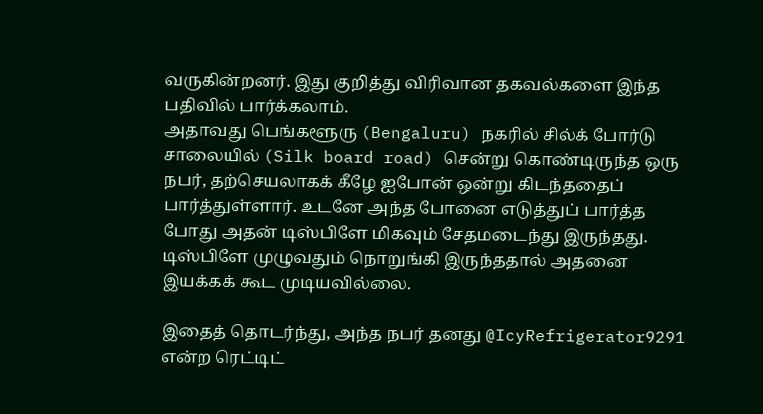வருகின்றனர். இது குறித்து விரிவான தகவல்களை இந்த பதிவில் பார்க்கலாம்.
அதாவது பெங்களூரு (Bengaluru) நகரில் சில்க் போர்டு சாலையில் (Silk board road) சென்று கொண்டிருந்த ஒரு நபர், தற்செயலாகக் கீழே ஐபோன் ஒன்று கிடந்ததைப் பார்த்துள்ளார். உடனே அந்த போனை எடுத்துப் பார்த்த போது அதன் டிஸ்பிளே மிகவும் சேதமடைந்து இருந்தது. டிஸ்பிளே முழுவதும் நொறுங்கி இருந்ததால் அதனை இயக்கக் கூட முடியவில்லை.

இதைத் தொடர்ந்து, அந்த நபர் தனது @IcyRefrigerator9291 என்ற ரெட்டிட்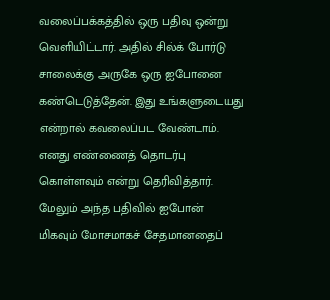வலைப்பக்கத்தில் ஒரு பதிவு ஒன்று வெளியிட்டார். அதில் சில்க் போர்டு சாலைக்கு அருகே ஒரு ஐபோனை கண்டெடுத்தேன். இது உங்களுடையது என்றால் கவலைப்பட வேண்டாம். எனது எண்ணைத் தொடர்பு கொள்ளவும் என்று தெரிவித்தார்.
மேலும் அந்த பதிவில் ஐபோன் மிகவும் மோசமாகச் சேதமானதைப்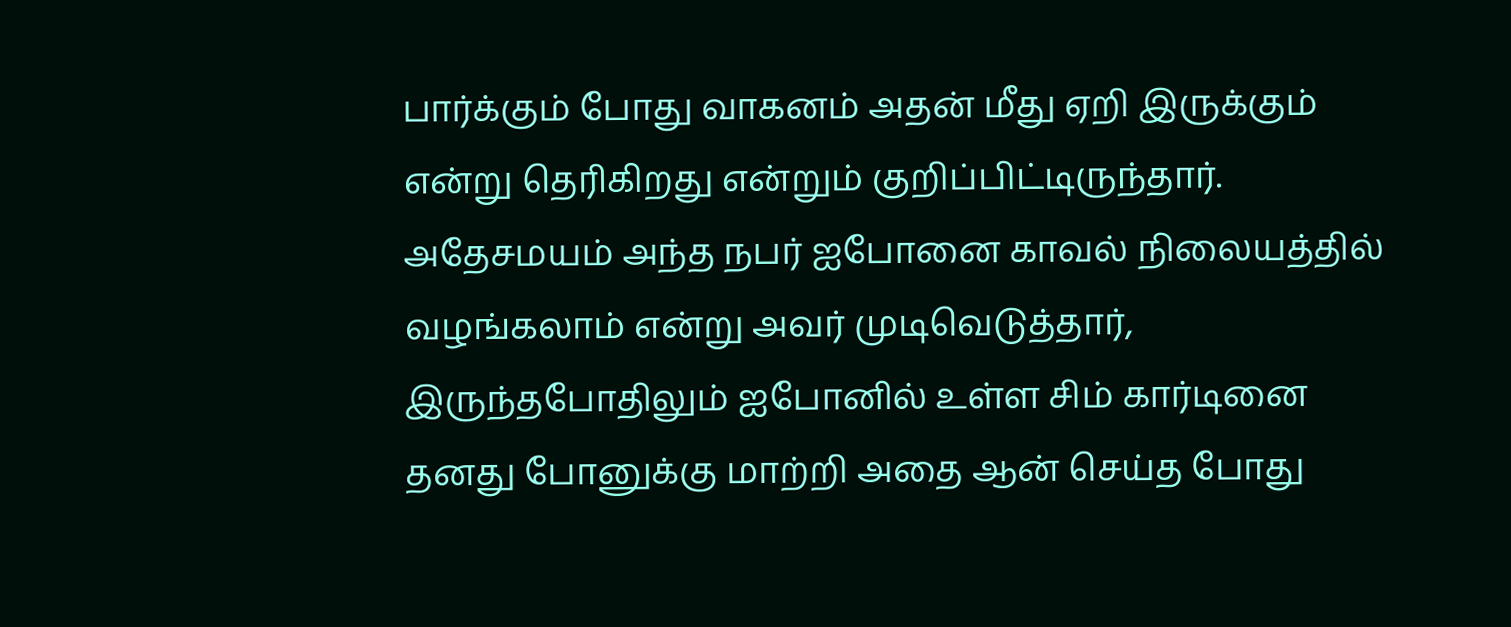பார்க்கும் போது வாகனம் அதன் மீது ஏறி இருக்கும் என்று தெரிகிறது என்றும் குறிப்பிட்டிருந்தார். அதேசமயம் அந்த நபர் ஐபோனை காவல் நிலையத்தில் வழங்கலாம் என்று அவர் முடிவெடுத்தார், இருந்தபோதிலும் ஐபோனில் உள்ள சிம் கார்டினை தனது போனுக்கு மாற்றி அதை ஆன் செய்த போது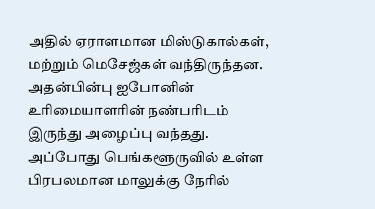அதில் ஏராளமான மிஸ்டுகால்கள், மற்றும் மெசேஜ்கள் வந்திருந்தன.
அதன்பின்பு ஐபோனின் உரிமையாளரின் நண்பரிடம் இருந்து அழைப்பு வந்தது. அப்போது பெங்களூருவில் உள்ள பிரபலமான மாலுக்கு நேரில்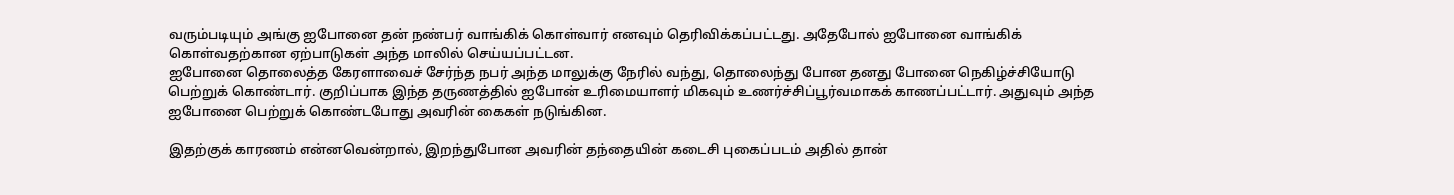வரும்படியும் அங்கு ஐபோனை தன் நண்பர் வாங்கிக் கொள்வார் எனவும் தெரிவிக்கப்பட்டது. அதேபோல் ஐபோனை வாங்கிக் கொள்வதற்கான ஏற்பாடுகள் அந்த மாலில் செய்யப்பட்டன.
ஐபோனை தொலைத்த கேரளாவைச் சேர்ந்த நபர் அந்த மாலுக்கு நேரில் வந்து, தொலைந்து போன தனது போனை நெகிழ்ச்சியோடு பெற்றுக் கொண்டார். குறிப்பாக இந்த தருணத்தில் ஐபோன் உரிமையாளர் மிகவும் உணர்ச்சிப்பூர்வமாகக் காணப்பட்டார். அதுவும் அந்த ஐபோனை பெற்றுக் கொண்டபோது அவரின் கைகள் நடுங்கின.

இதற்குக் காரணம் என்னவென்றால், இறந்துபோன அவரின் தந்தையின் கடைசி புகைப்படம் அதில் தான்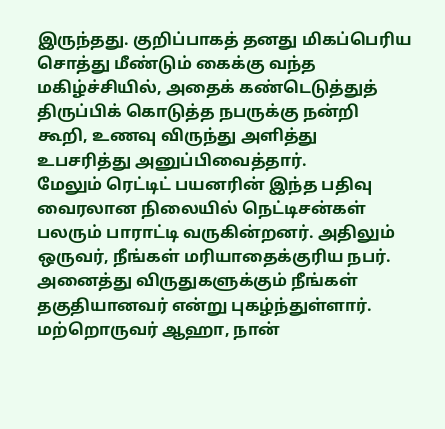இருந்தது. குறிப்பாகத் தனது மிகப்பெரிய சொத்து மீண்டும் கைக்கு வந்த மகிழ்ச்சியில், அதைக் கண்டெடுத்துத் திருப்பிக் கொடுத்த நபருக்கு நன்றி கூறி, உணவு விருந்து அளித்து உபசரித்து அனுப்பிவைத்தார்.
மேலும் ரெட்டிட் பயனரின் இந்த பதிவு வைரலான நிலையில் நெட்டிசன்கள் பலரும் பாராட்டி வருகின்றனர். அதிலும் ஒருவர், நீங்கள் மரியாதைக்குரிய நபர். அனைத்து விருதுகளுக்கும் நீங்கள் தகுதியானவர் என்று புகழ்ந்துள்ளார். மற்றொருவர் ஆஹா, நான்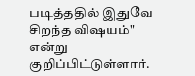படித்ததில் இதுவே சிறந்த விஷயம்" என்று குறிப்பிட்டுள்ளார்.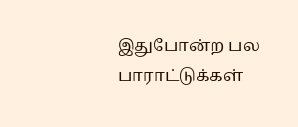இதுபோன்ற பல பாராட்டுக்கள்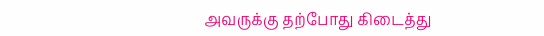அவருக்கு தற்போது கிடைத்து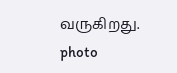வருகிறது.
photo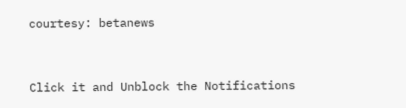courtesy: betanews


Click it and Unblock the Notifications